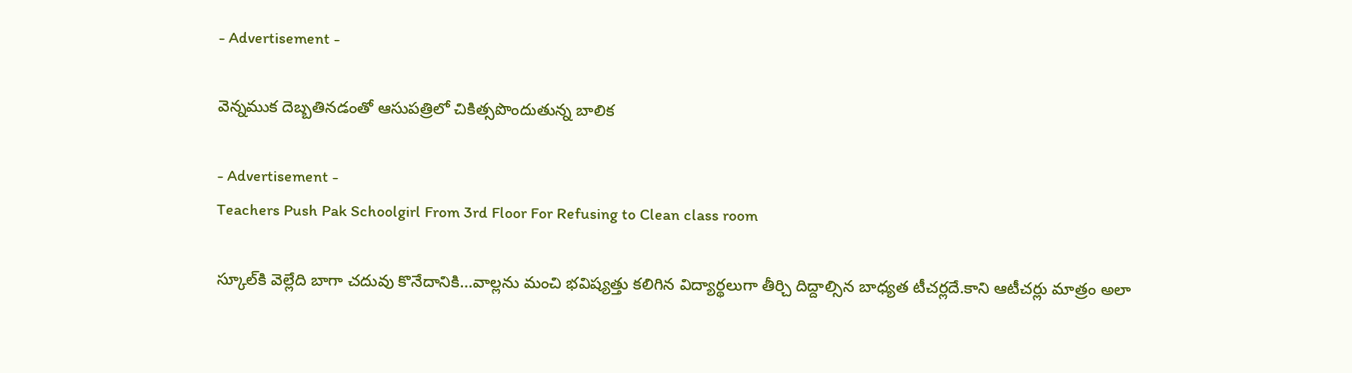- Advertisement -

వెన్న‌ముక దెబ్బ‌తిన‌డంతో ఆసుప‌త్రిలో చికిత్స‌పొందుతున్న బాలిక‌

- Advertisement -
Teachers Push Pak Schoolgirl From 3rd Floor For Refusing to Clean class room

స్కూల్‌కి వెల్లేది బాగా చ‌దువు కొనేదానికి…వాల్ల‌ను మంచి భ‌విష్య‌త్తు క‌లిగిన విద్యార్థ‌లుగా తీర్చి దిద్దాల్సిన బాధ్య‌త టీచ‌ర్ల‌దే.కాని ఆటీచ‌ర్లు మాత్రం అలా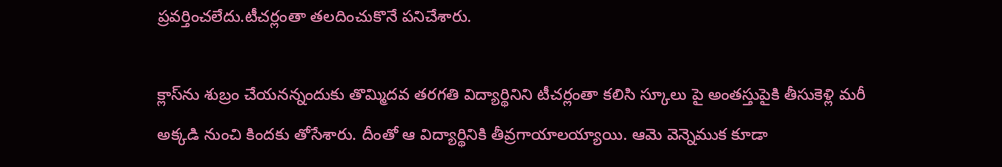ప్ర‌వ‌ర్తించ‌లేదు.టీచ‌ర్లంతా త‌ల‌దించుకొనే ప‌నిచేశారు.

క్లాస్‌ను శుబ్రం చేయ‌న‌న్నందుకు తొమ్మిదవ తరగతి విద్యార్థినిని టీచ‌ర్లంతా క‌లిసి స్కూలు పై అంతస్తుపైకి తీసుకెళ్లి మ‌రీ అక్క‌డి నుంచి కింద‌కు తోసేశారు. దీంతో ఆ విద్యార్థినికి తీవ్ర‌గాయాల‌య్యాయి. ఆమె వెన్నెముక కూడా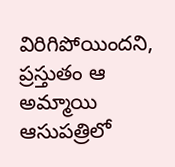విరిగిపోయిందని, ప్ర‌స్తుతం ఆ అమ్మాయి ఆసుప‌త్రిలో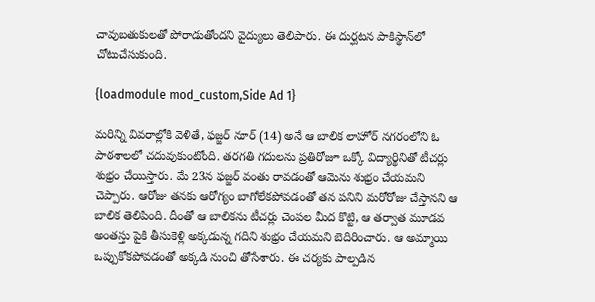చావుబ‌తుకులతో పోరాడుతోందని వైద్యులు తెలిపారు. ఈ దుర్ఘ‌ట‌న పాకిస్థాన్‌లో చోటుచేసుకుంది.

{loadmodule mod_custom,Side Ad 1}

మ‌రిన్ని వివ‌రాల్లోకి వెళితే, ఫజ్జర్ నూర్ (14) అనే ఆ బాలిక లాహోర్ నగరంలోని ఓ పాఠ‌శాల‌లో చ‌దువుకుంటోంది. తరగతి గదులను ప్రతిరోజూ ఒక్కో విద్యార్థినితో టీచ‌ర్లు శుభ్రం చేయిస్తారు. మే 23న ఫజ్జర్ వంతు రావ‌డంతో ఆమెను శుభ్రం చేయ‌మ‌ని చెప్పారు. ఆరోజు త‌న‌కు ఆరోగ్యం బాగోలేకపోవడంతో త‌న ప‌నిని మరోరోజు చేస్తానని ఆ బాలిక తెలిపింది. దీంతో ఆ బాలిక‌ను టీచ‌ర్లు చెంపల మీద కొట్టి, ఆ తర్వాత మూడవ అంతస్తు పైకి తీసుకెళ్లి అక్కడున్న గదిని శుభ్రం చేయమని బెదిరించారు. ఆ అమ్మాయి ఒప్పుకోక‌పోవ‌డంతో అక్కడి నుంచి తోసేశారు. ఈ చర్యకు పాల్పడిన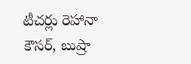టీచర్లు రెహానా కౌసర్, బుష్రా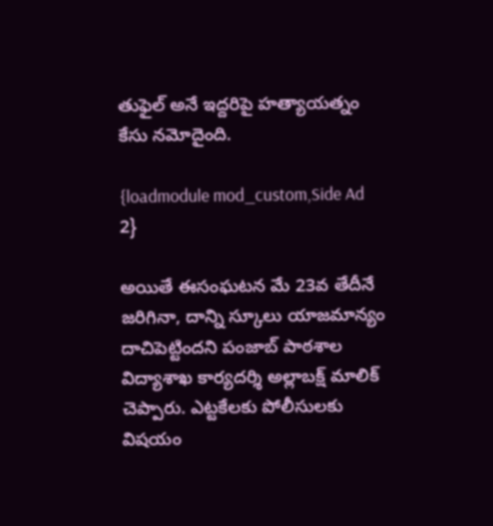తుఫైల్ అనే ఇద్దరిపై హత్యాయత్నం కేసు న‌మోదైంది.

{loadmodule mod_custom,Side Ad 2}

అయితే ఈసంఘ‌ట‌న మే 23వ తేదీనే జరిగినా, దాన్ని స్కూలు యాజమాన్యం దాచిపెట్టిందని పంజాబ్‌ పాఠశాల విద్యాశాఖ కార్యదర్శి అల్లాబక్ష్ మాలిక్‌ చెప్పారు. ఎట్టకేలకు పోలీసులకు విషయం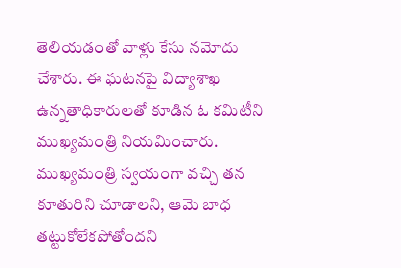తెలియడంతో వాళ్లు కేసు నమోదు చేశారు. ఈ ఘటనపై విద్యాశాఖ ఉన్నతాధికారులతో కూడిన ఓ కమిటీని ముఖ్యమంత్రి నియమించారు. ముఖ్యమంత్రి స్వయంగా వచ్చి తన కూతురిని చూడాలని, ఆమె బాధ తట్టుకోలేకపోతోందని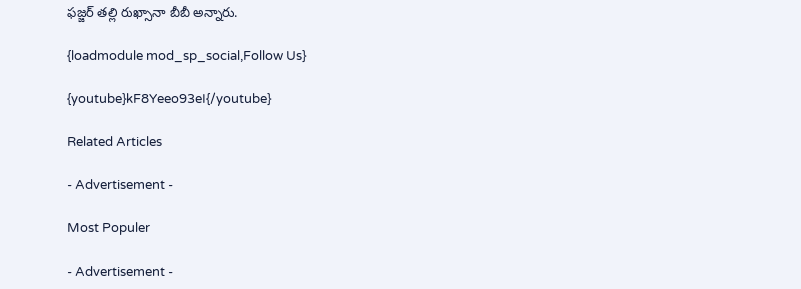ఫజ్జర్ తల్లి రుఖ్సానా బీబీ అన్నారు.

{loadmodule mod_sp_social,Follow Us}

{youtube}kF8Yeeo93eI{/youtube}

Related Articles

- Advertisement -

Most Populer

- Advertisement -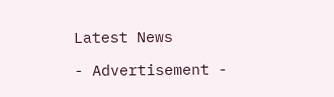Latest News

- Advertisement -